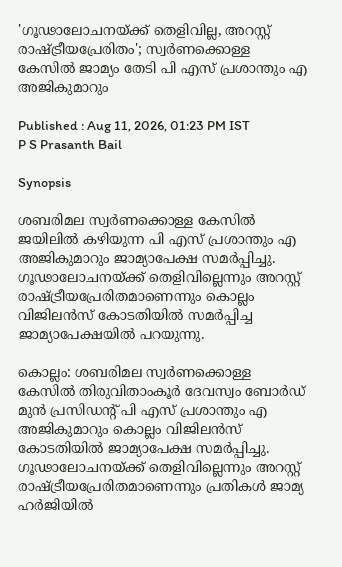'ഗൂഢാലോചനയ്ക്ക് തെളിവില്ല, അറസ്റ്റ് രാഷ്ട്രീയപ്രേരിതം'; സ്വർണക്കൊള്ള കേസിൽ ജാമ്യം തേടി പി എസ് പ്രശാന്തും എ അജികുമാറും

Published : Aug 11, 2026, 01:23 PM IST
P S Prasanth Bail

Synopsis

ശബരിമല സ്വർണക്കൊള്ള കേസിൽ ജയിലിൽ കഴിയുന്ന പി എസ് പ്രശാന്തും എ അജികുമാറും ജാമ്യാപേക്ഷ സമർപ്പിച്ചു. ഗൂഢാലോചനയ്ക്ക് തെളിവില്ലെന്നും അറസ്റ്റ് രാഷ്ട്രീയപ്രേരിതമാണെന്നും കൊല്ലം വിജിലൻസ് കോടതിയിൽ സമർപ്പിച്ച ജാമ്യാപേക്ഷയിൽ പറയുന്നു.

കൊല്ലം: ശബരിമല സ്വർണക്കൊള്ള കേസിൽ തിരുവിതാംകൂർ ദേവസ്വം ബോർഡ് മുൻ പ്രസിഡൻ്റ് പി എസ് പ്രശാന്തും എ അജികുമാറും കൊല്ലം വിജിലൻസ് കോടതിയിൽ ജാമ്യാപേക്ഷ സമർപ്പിച്ചു. ഗൂഢാലോചനയ്ക്ക് തെളിവില്ലെന്നും അറസ്റ്റ് രാഷ്ട്രീയപ്രേരിതമാണെന്നും പ്രതികൾ ജാമ്യ ഹർജിയിൽ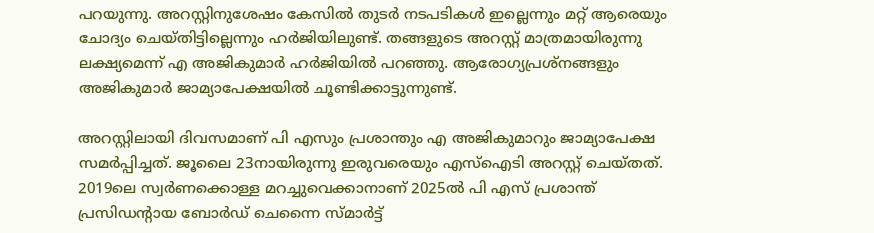പറയുന്നു. അറസ്റ്റിനുശേഷം കേസിൽ തുടർ നടപടികൾ ഇല്ലെന്നും മറ്റ് ആരെയും ചോദ്യം ചെയ്തിട്ടില്ലെന്നും ഹർജിയിലുണ്ട്. തങ്ങളുടെ അറസ്റ്റ് മാത്രമായിരുന്നു ലക്ഷ്യമെന്ന് എ അജികുമാർ ഹർജിയിൽ പറഞ്ഞു. ആരോഗ്യപ്രശ്നങ്ങളും അജികുമാർ ജാമ്യാപേക്ഷയിൽ ചൂണ്ടിക്കാട്ടുന്നുണ്ട്.

അറസ്റ്റിലായി ദിവസമാണ് പി എസും പ്രശാന്തും എ അജികുമാറും ജാമ്യാപേക്ഷ സമർപ്പിച്ചത്. ജൂലൈ 23നായിരുന്നു ഇരുവരെയും എസ്ഐടി അറസ്റ്റ് ചെയ്തത്. 2019ലെ സ്വര്‍ണക്കൊള്ള മറച്ചുവെക്കാനാണ് 2025ൽ പി എസ് പ്രശാന്ത് പ്രസിഡൻ്റായ ബോർഡ് ചെന്നൈ സ്മാർട്ട്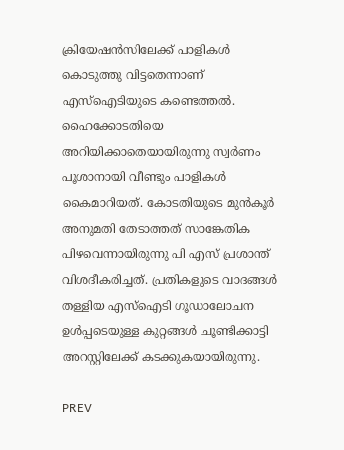ക്രിയേഷൻസിലേക്ക് പാളികൾ കൊടുത്തു വിട്ടതെന്നാണ് എസ്ഐടിയുടെ കണ്ടെത്തൽ. ഹൈക്കോടതിയെ അറിയിക്കാതെയായിരുന്നു സ്വർണം പൂശാനായി വീണ്ടും പാളികൾ കൈമാറിയത്. കോടതിയുടെ മുൻകൂർ അനുമതി തേടാത്തത് സാങ്കേതിക പിഴവെന്നായിരുന്നു പി എസ് പ്രശാന്ത് വിശദീകരിച്ചത്. പ്രതികളുടെ വാദങ്ങൾ തള്ളിയ എസ്ഐടി ഗൂഡാലോചന ഉൾപ്പടെയുള്ള കുറ്റങ്ങൾ ചൂണ്ടിക്കാട്ടി അറസ്റ്റിലേക്ക് കടക്കുകയായിരുന്നു.

PREV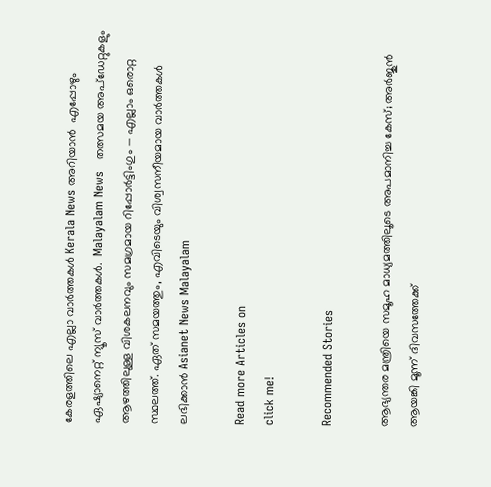കേരളത്തിലെ എല്ലാ വാർത്തകൾ Kerala News അറിയാൻ  എപ്പോഴും ഏഷ്യാനെറ്റ് ന്യൂസ് വാർത്തകൾ.  Malayalam News   തത്സമയ അപ്‌ഡേറ്റുകളും ആഴത്തിലുള്ള വിശകലനവും സമഗ്രമായ റിപ്പോർട്ടിംഗും — എല്ലാം ഒരൊറ്റ സ്ഥലത്ത്. ഏത് സമയത്തും, എവിടെയും വിശ്വസനീയമായ വാർത്തകൾ ലഭിക്കാൻ Asianet News Malayalam

Read more Articles on
click me!

Recommended Stories

ആഭ്യന്തര മന്ത്രിയെ സമൂഹ മാധ്യമത്തിലൂടെ അപമാനിച്ച കേസ്; അർജുൻ ആയങ്കി മൂന്ന് ദിവസത്തേക്ക്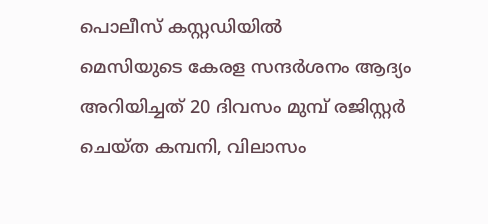പൊലീസ് കസ്റ്റഡിയിൽ
മെസിയുടെ കേരള സന്ദർശനം ആദ്യം അറിയിച്ചത് 20 ദിവസം മുമ്പ് രജിസ്റ്റർ ചെയ്ത കമ്പനി, വിലാസം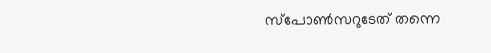സ്പോൺസറുടേത് തന്നെ